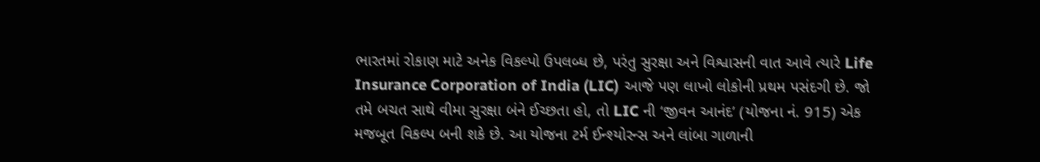ભારતમાં રોકાણ માટે અનેક વિકલ્પો ઉપલબ્ધ છે, પરંતુ સુરક્ષા અને વિશ્વાસની વાત આવે ત્યારે Life Insurance Corporation of India (LIC) આજે પણ લાખો લોકોની પ્રથમ પસંદગી છે. જો તમે બચત સાથે વીમા સુરક્ષા બંને ઈચ્છતા હો, તો LIC ની ‘જીવન આનંદ’ (યોજના નં. 915) એક મજબૂત વિકલ્પ બની શકે છે. આ યોજના ટર્મ ઈન્શ્યોરન્સ અને લાંબા ગાળાની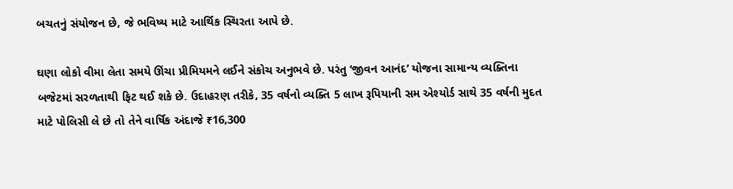બચતનું સંયોજન છે, જે ભવિષ્ય માટે આર્થિક સ્થિરતા આપે છે.

ઘણા લોકો વીમા લેતા સમયે ઊંચા પ્રીમિયમને લઈને સંકોચ અનુભવે છે. પરંતુ ‘જીવન આનંદ’ યોજના સામાન્ય વ્યક્તિના બજેટમાં સરળતાથી ફિટ થઈ શકે છે. ઉદાહરણ તરીકે, 35 વર્ષનો વ્યક્તિ 5 લાખ રૂપિયાની સમ એશ્યોર્ડ સાથે 35 વર્ષની મુદત માટે પોલિસી લે છે તો તેને વાર્ષિક અંદાજે ₹16,300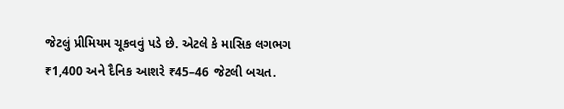જેટલું પ્રીમિયમ ચૂકવવું પડે છે. એટલે કે માસિક લગભગ ₹1,400 અને દૈનિક આશરે ₹45–46 જેટલી બચત.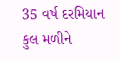35 વર્ષ દરમિયાન કુલ મળીને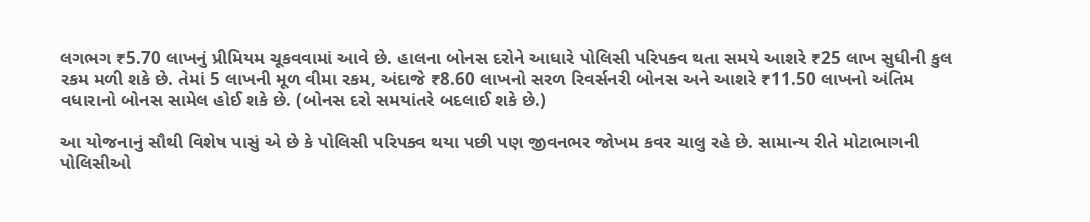લગભગ ₹5.70 લાખનું પ્રીમિયમ ચૂકવવામાં આવે છે. હાલના બોનસ દરોને આધારે પોલિસી પરિપક્વ થતા સમયે આશરે ₹25 લાખ સુધીની કુલ રકમ મળી શકે છે. તેમાં 5 લાખની મૂળ વીમા રકમ, અંદાજે ₹8.60 લાખનો સરળ રિવર્સનરી બોનસ અને આશરે ₹11.50 લાખનો અંતિમ વધારાનો બોનસ સામેલ હોઈ શકે છે. (બોનસ દરો સમયાંતરે બદલાઈ શકે છે.)

આ યોજનાનું સૌથી વિશેષ પાસું એ છે કે પોલિસી પરિપક્વ થયા પછી પણ જીવનભર જોખમ કવર ચાલુ રહે છે. સામાન્ય રીતે મોટાભાગની પોલિસીઓ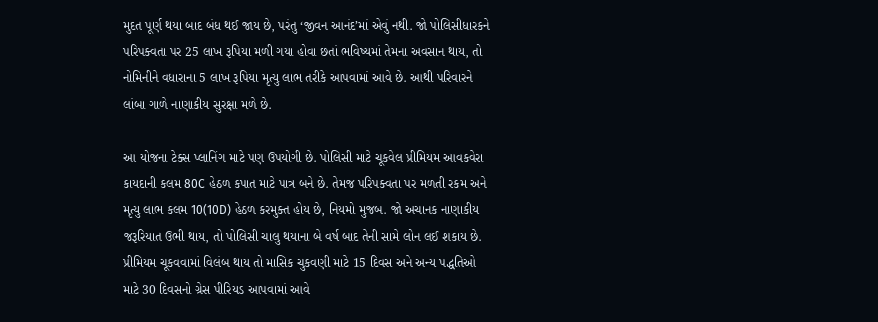મુદત પૂર્ણ થયા બાદ બંધ થઈ જાય છે, પરંતુ ‘જીવન આનંદ’માં એવું નથી. જો પોલિસીધારકને પરિપક્વતા પર 25 લાખ રૂપિયા મળી ગયા હોવા છતાં ભવિષ્યમાં તેમના અવસાન થાય, તો નોમિનીને વધારાના 5 લાખ રૂપિયા મૃત્યુ લાભ તરીકે આપવામાં આવે છે. આથી પરિવારને લાંબા ગાળે નાણાકીય સુરક્ષા મળે છે.

આ યોજના ટેક્સ પ્લાનિંગ માટે પણ ઉપયોગી છે. પોલિસી માટે ચૂકવેલ પ્રીમિયમ આવકવેરા કાયદાની કલમ 80C હેઠળ કપાત માટે પાત્ર બને છે. તેમજ પરિપક્વતા પર મળતી રકમ અને મૃત્યુ લાભ કલમ 10(10D) હેઠળ કરમુક્ત હોય છે, નિયમો મુજબ. જો અચાનક નાણાકીય જરૂરિયાત ઉભી થાય, તો પોલિસી ચાલુ થયાના બે વર્ષ બાદ તેની સામે લોન લઈ શકાય છે. પ્રીમિયમ ચૂકવવામાં વિલંબ થાય તો માસિક ચુકવણી માટે 15 દિવસ અને અન્ય પદ્ધતિઓ માટે 30 દિવસનો ગ્રેસ પીરિયડ આપવામાં આવે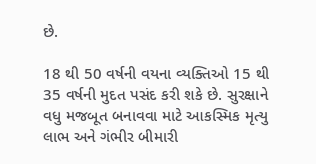છે.

18 થી 50 વર્ષની વયના વ્યક્તિઓ 15 થી 35 વર્ષની મુદત પસંદ કરી શકે છે. સુરક્ષાને વધુ મજબૂત બનાવવા માટે આકસ્મિક મૃત્યુ લાભ અને ગંભીર બીમારી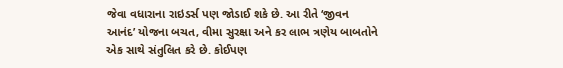જેવા વધારાના રાઇડર્સ પણ જોડાઈ શકે છે. આ રીતે ‘જીવન આનંદ’ યોજના બચત, વીમા સુરક્ષા અને કર લાભ ત્રણેય બાબતોને એક સાથે સંતુલિત કરે છે. કોઈપણ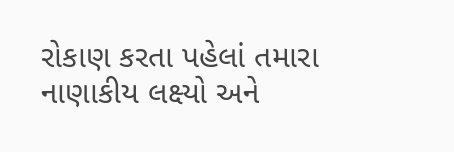રોકાણ કરતા પહેલાં તમારા નાણાકીય લક્ષ્યો અને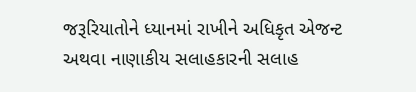જરૂરિયાતોને ધ્યાનમાં રાખીને અધિકૃત એજન્ટ અથવા નાણાકીય સલાહકારની સલાહ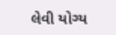લેવી યોગ્ય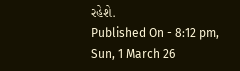રહેશે.
Published On - 8:12 pm, Sun, 1 March 26